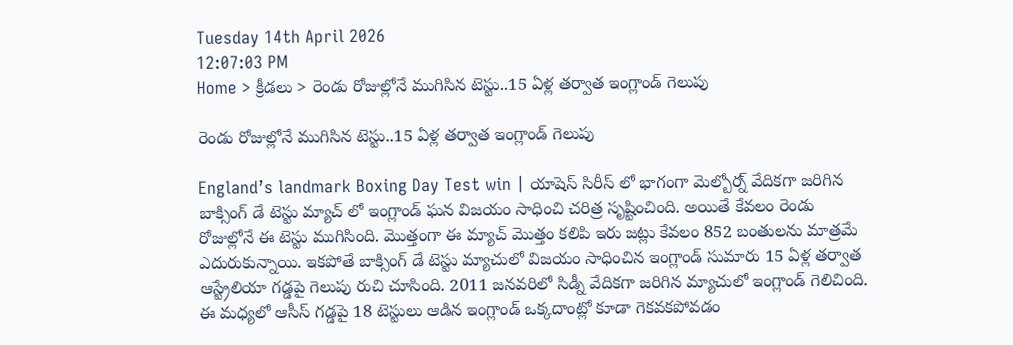Tuesday 14th April 2026
12:07:03 PM
Home > క్రీడలు > రెండు రోజుల్లోనే ముగిసిన టెస్టు..15 ఏళ్ల తర్వాత ఇంగ్లాండ్ గెలుపు

రెండు రోజుల్లోనే ముగిసిన టెస్టు..15 ఏళ్ల తర్వాత ఇంగ్లాండ్ గెలుపు

England’s landmark Boxing Day Test win | యాషెస్ సిరీస్ లో భాగంగా మెల్బోర్న్ వేదికగా జరిగిన బాక్సింగ్ డే టెస్టు మ్యాచ్ లో ఇంగ్లాండ్ ఘన విజయం సాధించి చరిత్ర సృష్టించింది. అయితే కేవలం రెండు రోజుల్లోనే ఈ టెస్టు ముగిసింది. మొత్తంగా ఈ మ్యాచ్ మొత్తం కలిపి ఇరు జట్లు కేవలం 852 బంతులను మాత్రమే ఎదురుకున్నాయి. ఇకపోతే బాక్సింగ్ డే టెస్టు మ్యాచులో విజయం సాధించిన ఇంగ్లాండ్ సుమారు 15 ఏళ్ల తర్వాత ఆస్ట్రేలియా గడ్డపై గెలుపు రుచి చూసింది. 2011 జనవరిలో సిడ్నీ వేదికగా జరిగిన మ్యాచులో ఇంగ్లాండ్ గెలిచింది. ఈ మధ్యలో ఆసీస్ గడ్డపై 18 టెస్టులు ఆడిన ఇంగ్లాండ్ ఒక్కదాంట్లో కూడా గెకవకపోవడం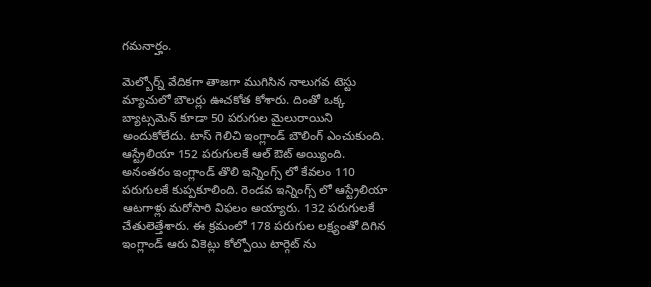గమనార్హం.

మెల్బోర్న్ వేదికగా తాజగా ముగిసిన నాలుగవ టెస్టు మ్యాచులో బౌలర్లు ఊచకోత కోశారు. దింతో ఒక్క బ్యాట్సమెన్ కూడా 50 పరుగుల మైలురాయిని అందుకోలేదు. టాస్ గెలిచి ఇంగ్లాండ్ బౌలింగ్ ఎంచుకుంది. ఆస్ట్రేలియా 152 పరుగులకే ఆల్ ఔట్ అయ్యింది. అనంతరం ఇంగ్లాండ్ తొలి ఇన్నింగ్స్ లో కేవలం 110 పరుగులకే కుప్పకూలింది. రెండవ ఇన్నింగ్స్ లో ఆస్ట్రేలియా ఆటగాళ్లు మరోసారి విఫలం అయ్యారు. 132 పరుగులకే చేతులెత్తేశారు. ఈ క్రమంలో 178 పరుగుల లక్ష్యంతో దిగిన ఇంగ్లాండ్ ఆరు వికెట్లు కోల్పోయి టార్గెట్ ను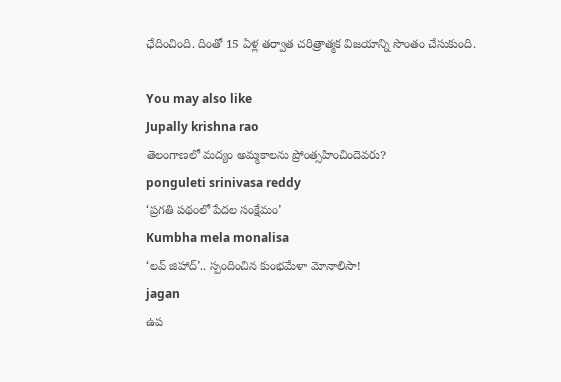ఛేదించింది. దింతో 15 ఏళ్ల తర్వాత చరిత్రాత్మక విజయాన్ని సొంతం చేసుకుంది.

You may also like
Jupally krishna rao
తెలంగాణలో మ‌ద్యం అమ్మ‌కాల‌ను ప్రోంత్స‌హించిందెవ‌రు?
ponguleti srinivasa reddy
‘ప్రగతి పథంలో పేదల సంక్షేమం’
Kumbha mela monalisa
‘లవ్ జిహాద్’.. స్పందించిన కుంభమేళా మోనాలిసా!
jagan
ఉప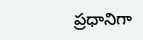ప్రధానిగా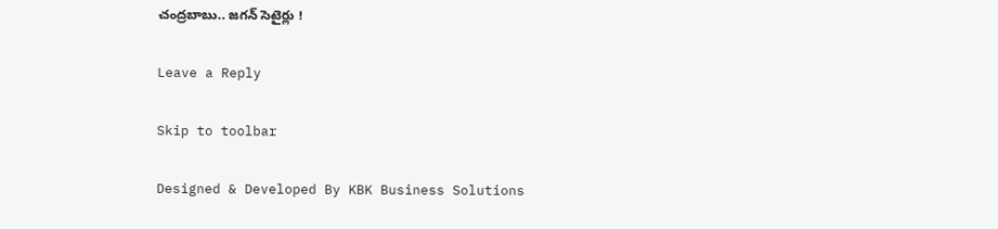చంద్రబాబు.. జగన్ సెటైర్లు !

Leave a Reply

Skip to toolbar

Designed & Developed By KBK Business Solutions